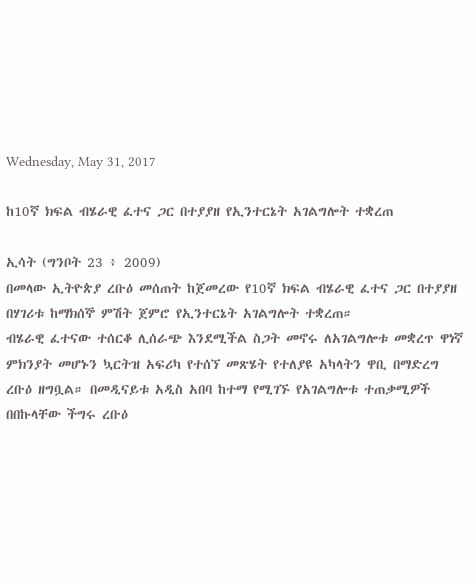Wednesday, May 31, 2017

ከ10ኛ ክፍል ብሄራዊ ፈተና ጋር በተያያዘ የኢንተርኔት አገልግሎት ተቋረጠ

ኢሳት (ግንቦት 23 ፥ 2009)
በመላው ኢትዮጵያ ረቡዕ መሰጠት ከጀመረው የ10ኛ ክፍል ብሄራዊ ፈተና ጋር በተያያዘ በሃገሪቱ ከማክሰኞ ምሽት ጀምሮ የኢንተርኔት አገልግሎት ተቋረጠ።
ብሄራዊ ፈተናው ተሰርቆ ሊሰራጭ እንደሚችል ስጋት መኖሩ ለአገልግሎቱ መቋረጥ ዋነኛ ምክንያት መሆኑን ኳርትዝ አፍሪካ የተሰኘ መጽሄት የተለያዩ አካላትን ዋቢ በማድረግ ረቡዕ ዘግቧል። በመዲናይቱ አዲስ አበባ ከተማ የሚገኙ የአገልግሎቱ ተጠቃሚዎች በበኩላቸው ችግሩ ረቡዕ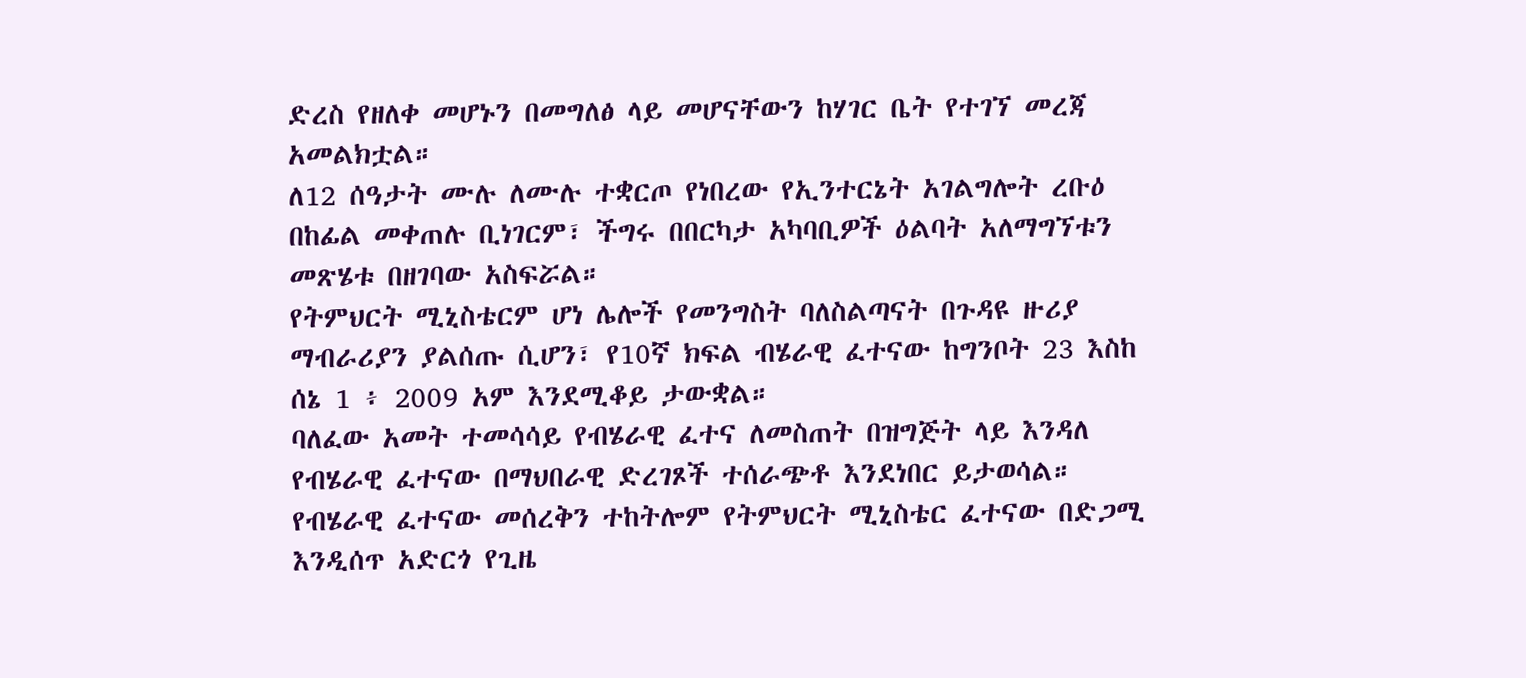ድረስ የዘለቀ መሆኑን በመግለፅ ላይ መሆናቸውን ከሃገር ቤት የተገኘ መረጃ አመልክቷል።
ለ12 ሰዓታት ሙሉ ለሙሉ ተቋርጦ የነበረው የኢንተርኔት አገልግሎት ረቡዕ በከፊል መቀጠሉ ቢነገርም፣ ችግሩ በበርካታ አካባቢዎች ዕልባት አለማግኘቱን መጽሄቱ በዘገባው አስፍሯል።
የትምህርት ሚኒስቴርም ሆነ ሌሎች የመንግስት ባለስልጣናት በጉዳዩ ዙሪያ ማብራሪያን ያልሰጡ ሲሆን፣ የ10ኛ ክፍል ብሄራዊ ፈተናው ከግንቦት 23 እስከ ሰኔ 1 ፥ 2009 አም እንደሚቆይ ታውቋል።
ባለፈው አመት ተመሳሳይ የብሄራዊ ፈተና ለመስጠት በዝግጅት ላይ እንዳለ የብሄራዊ ፈተናው በማህበራዊ ድረገጾች ተሰራጭቶ እንደነበር ይታወሳል።
የብሄራዊ ፈተናው መሰረቅን ተከትሎም የትምህርት ሚኒስቴር ፈተናው በድጋሚ እንዲሰጥ አድርጎ የጊዜ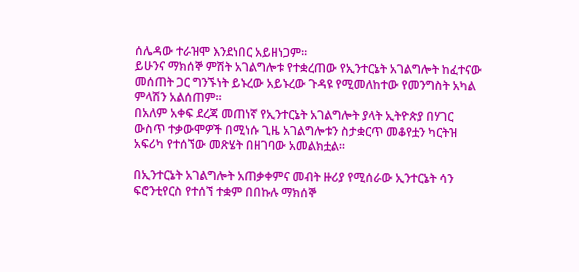ሰሌዳው ተራዝሞ እንደነበር አይዘነጋም።
ይሁንና ማክሰኞ ምሽት አገልግሎቱ የተቋረጠው የኢንተርኔት አገልግሎት ከፈተናው መሰጠት ጋር ግንኙነት ይኑረው አይኑረው ጉዳዩ የሚመለከተው የመንግስት አካል ምላሽን አልሰጠም።
በአለም አቀፍ ደረጃ መጠነኛ የኢንተርኔት አገልግሎት ያላት ኢትዮጵያ በሃገር ውስጥ ተቃውሞዎች በሚነሱ ጊዜ አገልግሎቱን ስታቋርጥ መቆየቷን ካርትዝ አፍሪካ የተሰኘው መጽሄት በዘገባው አመልክቷል።

በኢንተርኔት አገልግሎት አጠቃቀምና መብት ዙሪያ የሚሰራው ኢንተርኔት ሳን ፍሮንቲየርስ የተሰኘ ተቋም በበኩሉ ማክሰኞ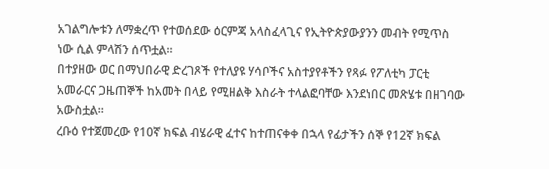አገልግሎቱን ለማቋረጥ የተወሰደው ዕርምጃ አላስፈላጊና የኢትዮጵያውያንን መብት የሚጥስ ነው ሲል ምላሽን ሰጥቷል።
በተያዘው ወር በማህበራዊ ድረገጾች የተለያዩ ሃሳቦችና አስተያየቶችን የጻፉ የፖለቲካ ፓርቲ አመራርና ጋዜጠኞች ከአመት በላይ የሚዘልቅ እስራት ተላልፎባቸው እንደነበር መጽሄቱ በዘገባው አውስቷል።
ረቡዕ የተጀመረው የ10ኛ ክፍል ብሄራዊ ፈተና ከተጠናቀቀ በኋላ የፊታችን ሰኞ የ12ኛ ክፍል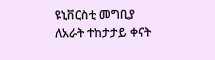ዩኒቨርስቲ መግቢያ ለአራት ተከታታይ ቀናት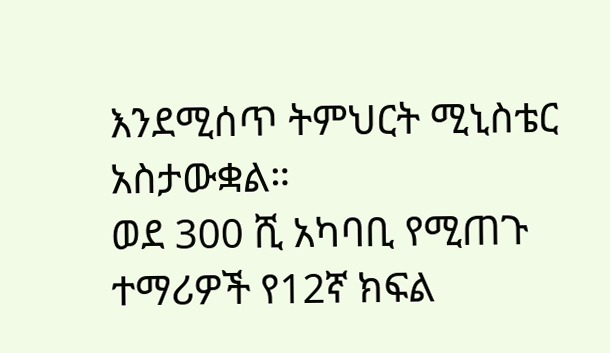እንደሚሰጥ ትምህርት ሚኒስቴር አስታውቋል።
ወደ 300 ሺ አካባቢ የሚጠጉ ተማሪዎች የ12ኛ ክፍል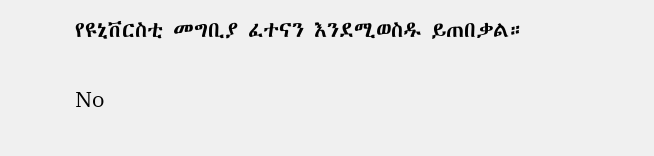የዩኒቨርስቲ መግቢያ ፈተናን እንደሚወስዱ ይጠበቃል።

No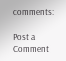comments:

Post a Comment